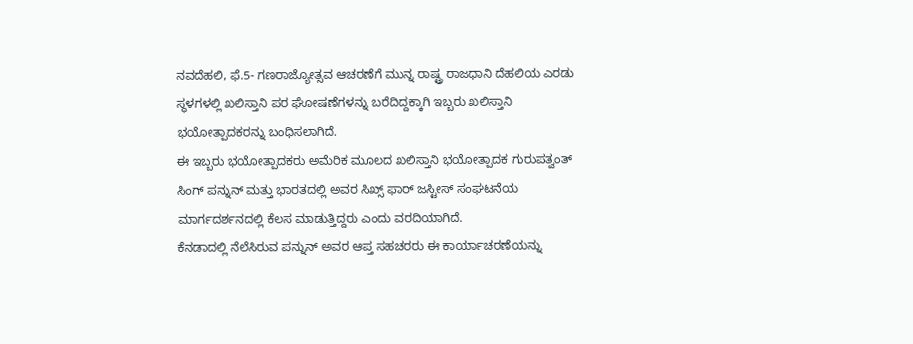ನವದೆಹಲಿ, ಫೆ.5- ಗಣರಾಜ್ಯೋತ್ಸವ ಆಚರಣೆಗೆ ಮುನ್ನ ರಾಷ್ಟ್ರ ರಾಜಧಾನಿ ದೆಹಲಿಯ ಎರಡು ಸ್ಥಳಗಳಲ್ಲಿ ಖಲಿಸ್ತಾನಿ ಪರ ಘೋಷಣೆಗಳನ್ನು ಬರೆದಿದ್ದಕ್ಕಾಗಿ ಇಬ್ಬರು ಖಲಿಸ್ತಾನಿ ಭಯೋತ್ಪಾದಕರನ್ನು ಬಂಧಿಸಲಾಗಿದೆ.
ಈ ಇಬ್ಬರು ಭಯೋತ್ಪಾದಕರು ಅಮೆರಿಕ ಮೂಲದ ಖಲಿಸ್ತಾನಿ ಭಯೋತ್ಪಾದಕ ಗುರುಪತ್ವಂತ್ ಸಿಂಗ್ ಪನ್ನುನ್ ಮತ್ತು ಭಾರತದಲ್ಲಿ ಅವರ ಸಿಖ್ಸ್ ಫಾರ್ ಜಸ್ಟೀಸ್ ಸಂಘಟನೆಯ ಮಾರ್ಗದರ್ಶನದಲ್ಲಿ ಕೆಲಸ ಮಾಡುತ್ತಿದ್ದರು ಎಂದು ವರದಿಯಾಗಿದೆ.
ಕೆನಡಾದಲ್ಲಿ ನೆಲೆಸಿರುವ ಪನ್ನುನ್ ಅವರ ಆಪ್ತ ಸಹಚರರು ಈ ಕಾರ್ಯಾಚರಣೆಯನ್ನು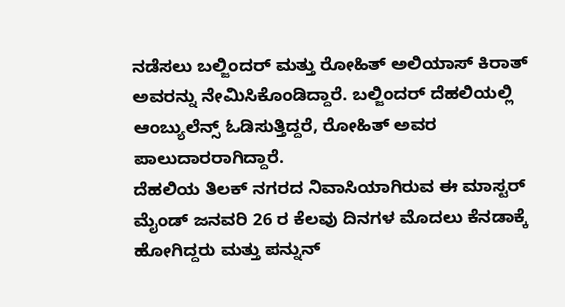ನಡೆಸಲು ಬಲ್ಜಿಂದರ್ ಮತ್ತು ರೋಹಿತ್ ಅಲಿಯಾಸ್ ಕಿರಾತ್ ಅವರನ್ನು ನೇಮಿಸಿಕೊಂಡಿದ್ದಾರೆ. ಬಲ್ಜಿಂದರ್ ದೆಹಲಿಯಲ್ಲಿ ಆಂಬ್ಯುಲೆನ್ಸ್ ಓಡಿಸುತ್ತಿದ್ದರೆ, ರೋಹಿತ್ ಅವರ ಪಾಲುದಾರರಾಗಿದ್ದಾರೆ.
ದೆಹಲಿಯ ತಿಲಕ್ ನಗರದ ನಿವಾಸಿಯಾಗಿರುವ ಈ ಮಾಸ್ಟರ್ ಮೈಂಡ್ ಜನವರಿ 26 ರ ಕೆಲವು ದಿನಗಳ ಮೊದಲು ಕೆನಡಾಕ್ಕೆ ಹೋಗಿದ್ದರು ಮತ್ತು ಪನ್ನುನ್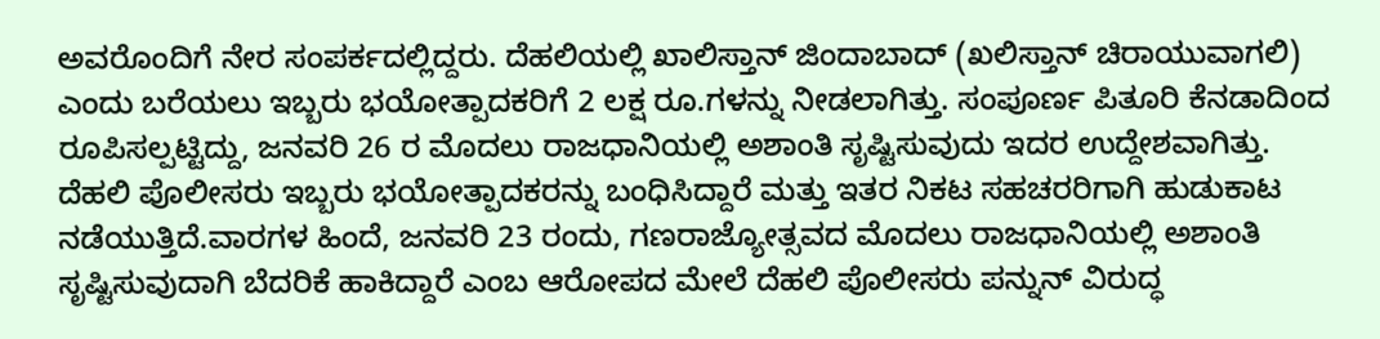ಅವರೊಂದಿಗೆ ನೇರ ಸಂಪರ್ಕದಲ್ಲಿದ್ದರು. ದೆಹಲಿಯಲ್ಲಿ ಖಾಲಿಸ್ತಾನ್ ಜಿಂದಾಬಾದ್ (ಖಲಿಸ್ತಾನ್ ಚಿರಾಯುವಾಗಲಿ) ಎಂದು ಬರೆಯಲು ಇಬ್ಬರು ಭಯೋತ್ಪಾದಕರಿಗೆ 2 ಲಕ್ಷ ರೂ.ಗಳನ್ನು ನೀಡಲಾಗಿತ್ತು. ಸಂಪೂರ್ಣ ಪಿತೂರಿ ಕೆನಡಾದಿಂದ ರೂಪಿಸಲ್ಪಟ್ಟಿದ್ದು, ಜನವರಿ 26 ರ ಮೊದಲು ರಾಜಧಾನಿಯಲ್ಲಿ ಅಶಾಂತಿ ಸೃಷ್ಟಿಸುವುದು ಇದರ ಉದ್ದೇಶವಾಗಿತ್ತು.
ದೆಹಲಿ ಪೊಲೀಸರು ಇಬ್ಬರು ಭಯೋತ್ಪಾದಕರನ್ನು ಬಂಧಿಸಿದ್ದಾರೆ ಮತ್ತು ಇತರ ನಿಕಟ ಸಹಚರರಿಗಾಗಿ ಹುಡುಕಾಟ ನಡೆಯುತ್ತಿದೆ.ವಾರಗಳ ಹಿಂದೆ, ಜನವರಿ 23 ರಂದು, ಗಣರಾಜ್ಯೋತ್ಸವದ ಮೊದಲು ರಾಜಧಾನಿಯಲ್ಲಿ ಅಶಾಂತಿ ಸೃಷ್ಟಿಸುವುದಾಗಿ ಬೆದರಿಕೆ ಹಾಕಿದ್ದಾರೆ ಎಂಬ ಆರೋಪದ ಮೇಲೆ ದೆಹಲಿ ಪೊಲೀಸರು ಪನ್ನುನ್ ವಿರುದ್ಧ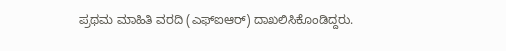ಪ್ರಥಮ ಮಾಹಿತಿ ವರದಿ (ಎಫ್ಐಆರ್) ದಾಖಲಿಸಿಕೊಂಡಿದ್ದರು.